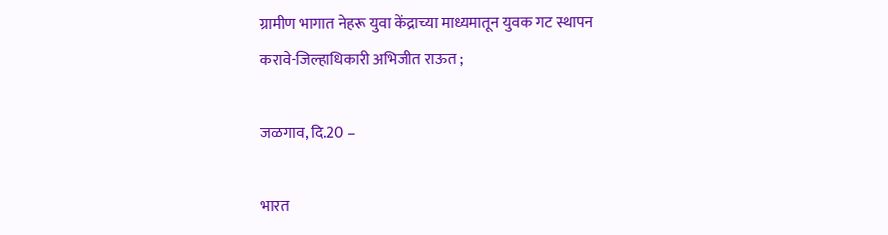ग्रामीण भागात नेहरू युवा केंद्राच्या माध्यमातून युवक गट स्थापन करावे-जिल्हाधिकारी अभिजीत राऊत ;

जळगाव, दि.20 –

भारत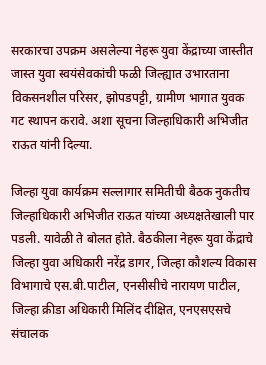सरकारचा उपक्रम असलेल्या नेहरू युवा केंद्राच्या जास्तीत जास्त युवा स्वयंसेवकांची फळी जिल्ह्यात उभारताना विकसनशील परिसर, झोपडपट्टी, ग्रामीण भागात युवक गट स्थापन करावे. अशा सूचना जिल्हाधिकारी अभिजीत राऊत यांनी दिल्या.

जिल्हा युवा कार्यक्रम सल्लागार समितीची बैठक नुकतीच जिल्हाधिकारी अभिजीत राऊत यांच्या अध्यक्षतेखाली पार पडली. यावेळी ते बोलत होते. बैठकीला नेहरू युवा केंद्राचे जिल्हा युवा अधिकारी नरेंद्र डागर, जिल्हा कौशल्य विकास विभागाचे एस.बी.पाटील, एनसीसीचे नारायण पाटील, जिल्हा क्रीडा अधिकारी मिलिंद दीक्षित, एनएसएसचे संचालक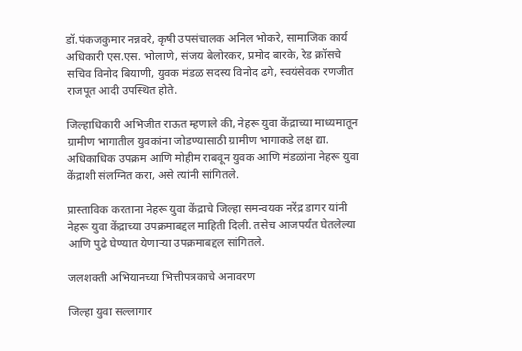डॉ.पंकजकुमार नन्नवरे, कृषी उपसंचालक अनिल भोकरे, सामाजिक कार्य अधिकारी एस.एस. भोलाणे, संजय बेलोरकर, प्रमोद बारके, रेड क्रॉसचे सचिव विनोद बियाणी, युवक मंडळ सदस्य विनोद ढगे, स्वयंसेवक रणजीत राजपूत आदी उपस्थित होते.

जिल्हाधिकारी अभिजीत राऊत म्हणाले की, नेहरू युवा केंद्राच्या माध्यमातून ग्रामीण भागातील युवकांना जोडण्यासाठी ग्रामीण भागाकडे लक्ष द्या. अधिकाधिक उपक्रम आणि मोहीम राबवून युवक आणि मंडळांना नेहरू युवा केंद्राशी संलग्नित करा, असे त्यांनी सांगितले.

प्रास्ताविक करताना नेहरू युवा केंद्राचे जिल्हा समन्वयक नरेंद्र डागर यांनी नेहरू युवा केंद्राच्या उपक्रमाबद्दल माहिती दिली. तसेच आजपर्यंत घेतलेल्या आणि पुढे घेण्यात येणाऱ्या उपक्रमाबद्दल सांगितले.

जलशक्ती अभियानच्या भित्तीपत्रकाचे अनावरण

जिल्हा युवा सल्लागार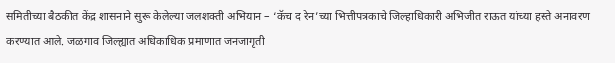समितीच्या बैठकीत केंद्र शासनाने सुरू केलेल्या जलशक्ती अभियान – ‘कॅच द रेन’च्या भित्तीपत्रकाचे जिल्हाधिकारी अभिजीत राऊत यांच्या हस्ते अनावरण करण्यात आले. जळगाव जिल्ह्यात अधिकाधिक प्रमाणात जनजागृती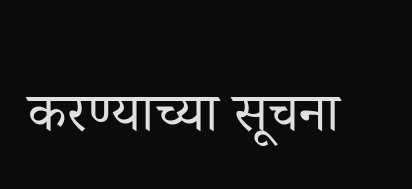करण्याच्या सूचना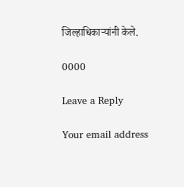जिल्हाधिकाऱ्यांनी केले.

0000

Leave a Reply

Your email address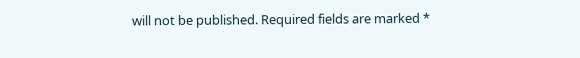will not be published. Required fields are marked *